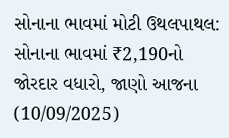સોનાના ભાવમાં મોટી ઉથલપાથલ: સોનાના ભાવમાં ₹2,190નો જોરદાર વધારો, જાણો આજના (10/09/2025)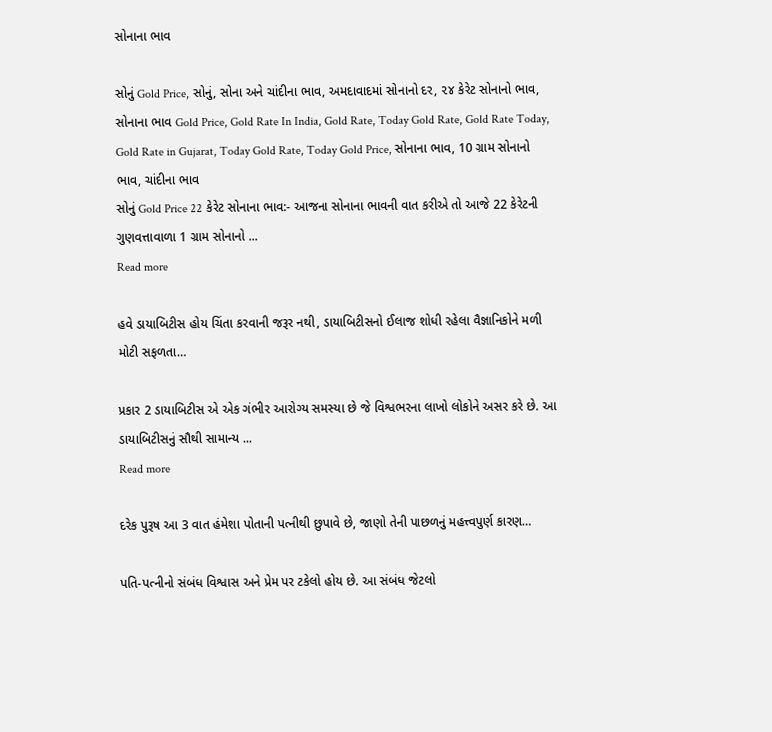સોનાના ભાવ

સોનું Gold Price, સોનું, સોના અને ચાંદીના ભાવ, અમદાવાદમાં સોનાનો દર, ૨૪ કેરેટ સોનાનો ભાવ, સોનાના ભાવ Gold Price, Gold Rate In India, Gold Rate, Today Gold Rate, Gold Rate Today, Gold Rate in Gujarat, Today Gold Rate, Today Gold Price, સોનાના ભાવ, 10 ગ્રામ સોનાનો ભાવ, ચાંદીના ભાવ
સોનું Gold Price 22 કેરેટ સોનાના ભાવ:- આજના સોનાના ભાવની વાત કરીએ તો આજે 22 કેરેટની ગુણવત્તાવાળા 1 ગ્રામ સોનાનો ...
Read more

હવે ડાયાબિટીસ હોય ચિંતા કરવાની જરૂર નથી, ડાયાબિટીસનો ઈલાજ શોધી રહેલા વૈજ્ઞાનિકોને મળી મોટી સફળતા…

પ્રકાર 2 ડાયાબિટીસ એ એક ગંભીર આરોગ્ય સમસ્યા છે જે વિશ્વભરના લાખો લોકોને અસર કરે છે. આ ડાયાબિટીસનું સૌથી સામાન્ય ...
Read more

દરેક પુરૂષ આ 3 વાત હંમેશા પોતાની પત્નીથી છુપાવે છે, જાણો તેની પાછળનું મહત્ત્વપુર્ણ કારણ…

પતિ-પત્નીનો સંબંધ વિશ્વાસ અને પ્રેમ પર ટકેલો હોય છે. આ સંબંધ જેટલો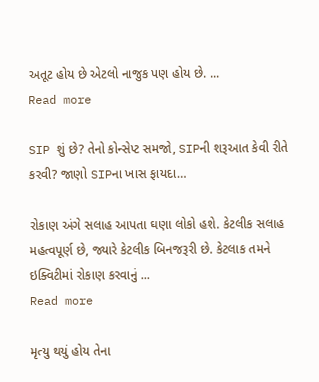અતૂટ હોય છે એટલો નાજુક પણ હોય છે. ...
Read more

SIP શું છે? તેનો કોન્સેપ્ટ સમજો, SIPની શરૂઆત કેવી રીતે કરવી? જાણો SIPના ખાસ ફાયદા…

રોકાણ અંગે સલાહ આપતા ઘણા લોકો હશે. કેટલીક સલાહ મહત્વપૂર્ણ છે, જ્યારે કેટલીક બિનજરૂરી છે. કેટલાક તમને ઇક્વિટીમાં રોકાણ કરવાનું ...
Read more

મૃત્યુ થયું હોય તેના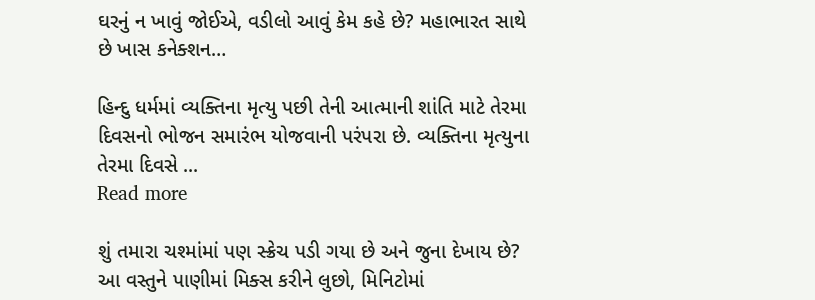ઘરનું ન ખાવું જોઈએ, વડીલો આવું કેમ કહે છે? મહાભારત સાથે છે ખાસ કનેક્શન…

હિન્દુ ધર્મમાં વ્યક્તિના મૃત્યુ પછી તેની આત્માની શાંતિ માટે તેરમા દિવસનો ભોજન સમારંભ યોજવાની પરંપરા છે. વ્યક્તિના મૃત્યુના તેરમા દિવસે ...
Read more

શું તમારા ચશ્માંમાં પણ સ્ક્રેચ પડી ગયા છે અને જુના દેખાય છે? આ વસ્તુને પાણીમાં મિક્સ કરીને લુછો, મિનિટોમાં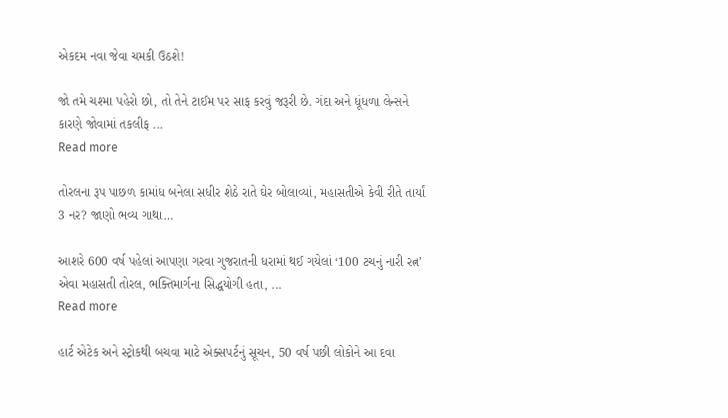એકદમ નવા જેવા ચમકી ઉઠશે!

જો તમે ચશ્મા પહેરો છો, તો તેને ટાઈમ પર સાફ કરવું જરૂરી છે. ગંદા અને ધૂંધળા લેન્સને કારણે જોવામાં તકલીફ ...
Read more

તોરલના રૂપ પાછળ કામાંધ બનેલા સધીર શેઠે રાતે ઘેર બોલાવ્યાં, મહાસતીએ કેવી રીતે તાર્યાં 3 નર? જાણો ભવ્ય ગાથા…

આશરે 600 વર્ષ પહેલાં આપણા ગરવા ગુજરાતની ધરામાં થઈ ગયેલાં ‘100 ટચનું નારી રત્ન’ એવા મહાસતી તોરલ, ભક્તિમાર્ગના સિદ્ધયોગી હતા, ...
Read more

હાર્ટ એટેક અને સ્ટ્રોકથી બચવા માટે એક્સપર્ટનું સૂચન, 50 વર્ષ પછી લોકોને આ દવા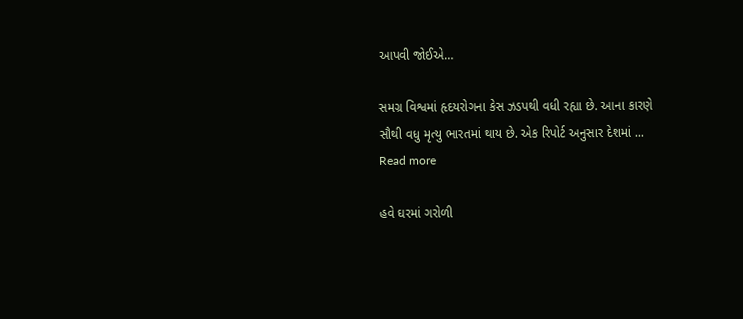આપવી જોઈએ…

સમગ્ર વિશ્વમાં હૃદયરોગના કેસ ઝડપથી વધી રહ્યા છે. આના કારણે સૌથી વધુ મૃત્યુ ભારતમાં થાય છે. એક રિપોર્ટ અનુસાર દેશમાં ...
Read more

હવે ઘરમાં ગરોળી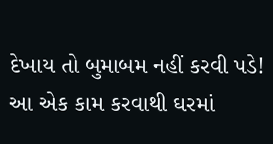દેખાય તો બુમાબમ નહીં કરવી પડે! આ એક કામ કરવાથી ઘરમાં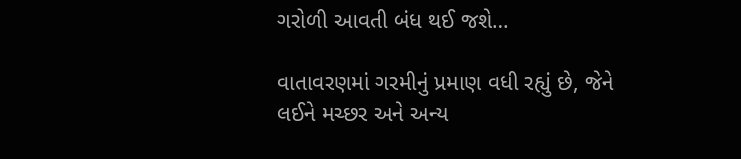ગરોળી આવતી બંધ થઈ જશે…

વાતાવરણમાં ગરમીનું પ્રમાણ વધી રહ્યું છે, જેને લઈને મચ્છર અને અન્ય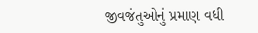જીવજંતુઓનું પ્રમાણ વધી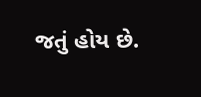જતું હોય છે.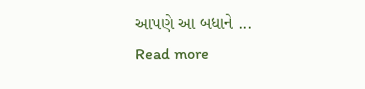આપણે આ બધાને ...
Read more